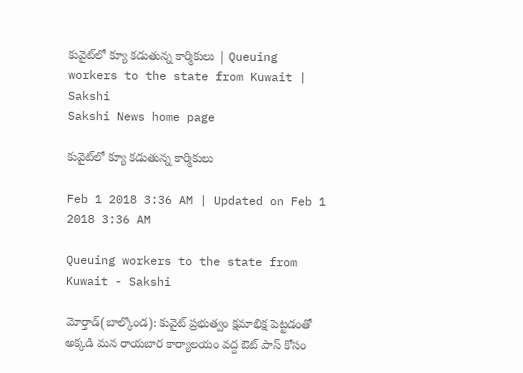కువైట్‌లో క్యూ కడుతున్న కార్మికులు | Queuing workers to the state from Kuwait | Sakshi
Sakshi News home page

కువైట్‌లో క్యూ కడుతున్న కార్మికులు

Feb 1 2018 3:36 AM | Updated on Feb 1 2018 3:36 AM

Queuing workers to the state from Kuwait - Sakshi

మోర్తాడ్‌(బాల్కొండ): కువైట్‌ ప్రభుత్వం క్షమాభిక్ష పెట్టడంతో అక్కడి మన రాయబార కార్యాలయం వద్ద ఔట్‌ పాస్‌ కోసం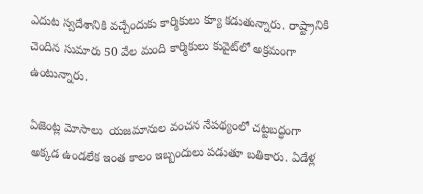ఎదుట స్వదేశానికి వచ్చేందుకు కార్మికులు క్యూ కడుతున్నారు. రాష్ట్రానికి చెందిన సుమారు 50 వేల మంది కార్మికులు కువైట్‌లో అక్రమంగా ఉంటున్నారు.

ఏజెంట్ల మోసాలు  యజమానుల వంచన నేపథ్యంలో చట్టబద్ధంగా అక్కడ ఉండలేక ఇంత కాలం ఇబ్బందులు పడుతూ బతికారు. ఏడేళ్ల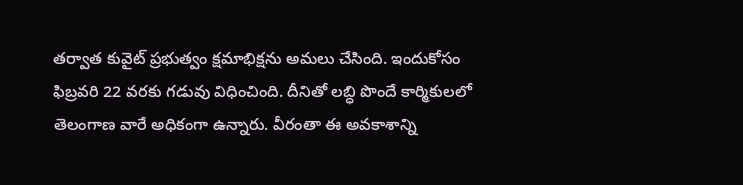తర్వాత కువైట్‌ ప్రభుత్వం క్షమాభిక్షను అమలు చేసింది. ఇందుకోసం ఫిబ్రవరి 22 వరకు గడువు విధించింది. దీనితో లబ్ధి పొందే కార్మికులలో తెలంగాణ వారే అధికంగా ఉన్నారు. వీరంతా ఈ అవకాశాన్ని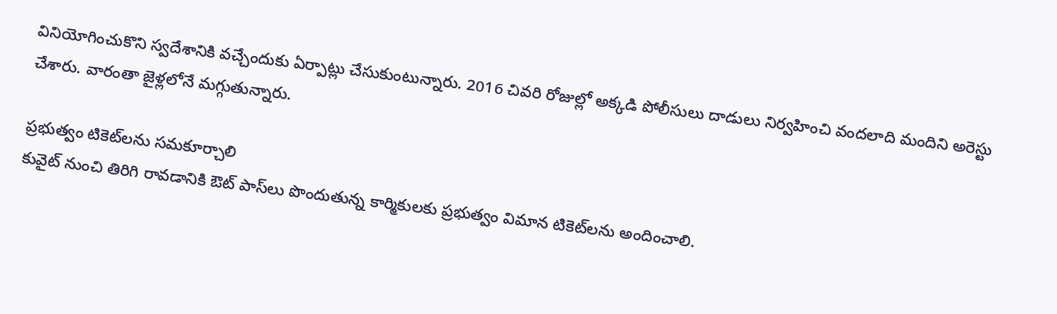వినియోగించుకొని స్వదేశానికి వచ్చేందుకు ఏర్పాట్లు చేసుకుంటున్నారు. 2016 చివరి రోజుల్లో అక్కడి పోలీసులు దాడులు నిర్వహించి వందలాది మందిని అరెస్టు చేశారు. వారంతా జైళ్లలోనే మగ్గుతున్నారు.

ప్రభుత్వం టికెట్‌లను సమకూర్చాలి
కువైట్‌ నుంచి తిరిగి రావడానికి ఔట్‌ పాస్‌లు పొందుతున్న కార్మికులకు ప్రభుత్వం విమాన టికెట్‌లను అందించాలి.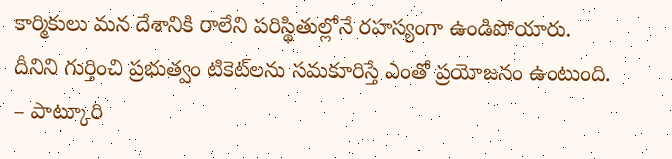కార్మికులు మన దేశానికి రాలేని పరిస్థితుల్లోనే రహస్యంగా ఉండిపోయారు. దీనిని గుర్తించి ప్రభుత్వం టికెట్‌లను సమకూరిస్తే ఎంతో ప్రయోజనం ఉంటుంది.
– పాట్కూరి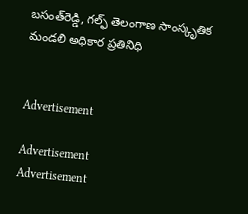బసంత్‌రెడ్డి, గల్ఫ్‌ తెలంగాణ సాంస్కృతిక మండలి అధికార ప్రతినిధి


Advertisement

Advertisement
Advertisement